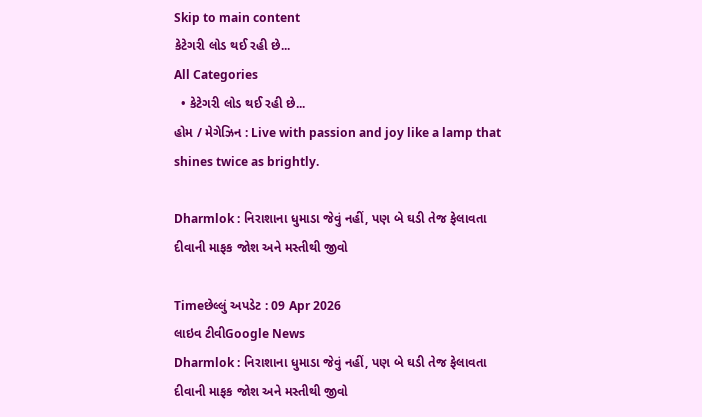Skip to main content
કેટેગરી લોડ થઈ રહી છે...
All Categories
  • કેટેગરી લોડ થઈ રહી છે...
હોમ / મેગેઝિન : Live with passion and joy like a lamp that shines twice as brightly.

Dharmlok : નિરાશાના ધુમાડા જેવું નહીં, પણ બે ઘડી તેજ ફેલાવતા દીવાની માફક જોશ અને મસ્તીથી જીવો

Timeછેલ્લું અપડેટ : 09 Apr 2026
લાઇવ ટીવીGoogle News
Dharmlok : નિરાશાના ધુમાડા જેવું નહીં, પણ બે ઘડી તેજ ફેલાવતા દીવાની માફક જોશ અને મસ્તીથી જીવો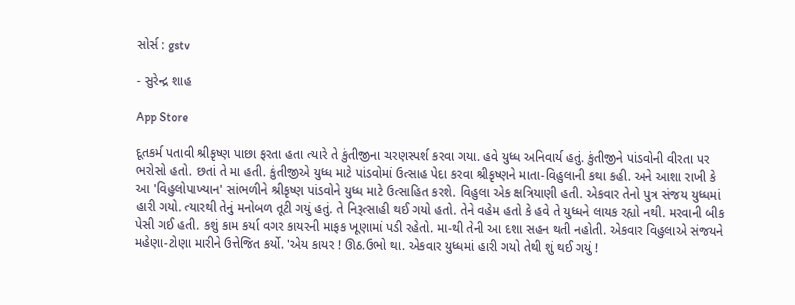સોર્સ : gstv

- સુરેન્દ્ર શાહ

App Store

દૂતકર્મ પતાવી શ્રીકૃષ્ણ પાછા ફરતા હતા ત્યારે તે કુંતીજીના ચરણસ્પર્શ કરવા ગયા. હવે યુધ્ધ અનિવાર્ય હતું. કુંતીજીને પાંડવોની વીરતા પર ભરોસો હતો. છતાં તે મા હતી. કુંતીજીએ યુધ્ધ માટે પાંડવોમાં ઉત્સાહ પેદા કરવા શ્રીકૃષ્ણને માતા-વિહુલાની કથા કહી. અને આશા રાખી કે આ 'વિહુલોપાખ્યાન' સાંભળીને શ્રીકૃષ્ણ પાંડવોને યુધ્ધ માટે ઉત્સાહિત કરશે. વિહુલા એક ક્ષત્રિયાણી હતી. એકવાર તેનો પુત્ર સંજય યુધ્ધમાં હારી ગયો. ત્યારથી તેનું મનોબળ તૂટી ગયું હતું. તે નિરૂત્સાહી થઈ ગયો હતો. તેને વહેમ હતો કે હવે તે યુધ્ધને લાયક રહ્યો નથી. મરવાની બીક પેસી ગઈ હતી. કશું કામ કર્યા વગર કાયરની માફક ખૂણામાં પડી રહેતો. મા-થી તેની આ દશા સહન થતી નહોતી. એકવાર વિહુલાએ સંજયને મહેણા-ટોણા મારીને ઉત્તેજિત કર્યો. 'એય કાયર ! ઊઠ.ઉભો થા. એકવાર યુધ્ધમાં હારી ગયો તેથી શું થઈ ગયું !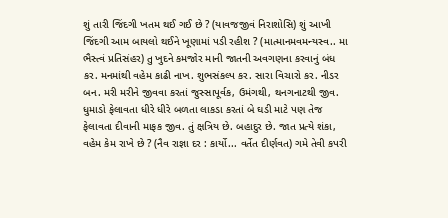શું તારી જિંદગી ખતમ થઈ ગઈ છે ? (યાવજજીવં નિરાશોસિ) શું આખી જિંદગી આમ બાયલો થઈને ખૂણામાં પડી રહીશ ? (માત્માનમવમન્યસ્વ.. મા ભૈસ્ત્વં પ્રતિસંહર) તુ ખુદને કમજોર માની જાતની અવગણના કરવાનું બંધ કર. મનમાંથી વહેમ કાઢી નાખ. શુભસંકલ્પ કર. સારા વિચારો કર. નીડર બન. મરી મરીને જીવવા કરતાં જુસ્સાપૂર્વક, ઉમંગથી, થનગનાટથી જીવ. ધુમાડો ફેલાવતા ધીરે ધીરે બળતા લાકડા કરતાં બે ઘડી માટે પણ તેજ ફેલાવતા દીવાની માફક જીવ. તું ક્ષત્રિય છે. બહાદુર છે. જાત પ્રત્યે શંકા, વહેમ કેમ રાખે છે ? (નૈવ રાજ્ઞા દર : કાર્યો... વર્તેત દીર્ણવત) ગમે તેવી કપરી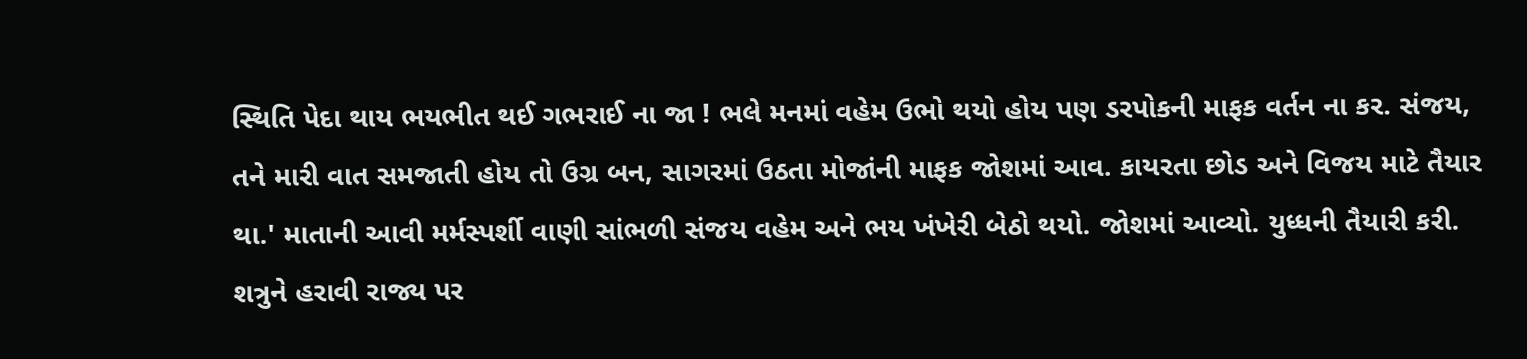સ્થિતિ પેદા થાય ભયભીત થઈ ગભરાઈ ના જા ! ભલે મનમાં વહેમ ઉભો થયો હોય પણ ડરપોકની માફક વર્તન ના કર. સંજય, તને મારી વાત સમજાતી હોય તો ઉગ્ર બન, સાગરમાં ઉઠતા મોજાંની માફક જોશમાં આવ. કાયરતા છોડ અને વિજય માટે તૈયાર થા.' માતાની આવી મર્મસ્પર્શી વાણી સાંભળી સંજય વહેમ અને ભય ખંખેરી બેઠો થયો. જોશમાં આવ્યો. યુધ્ધની તૈયારી કરી. શત્રુને હરાવી રાજ્ય પર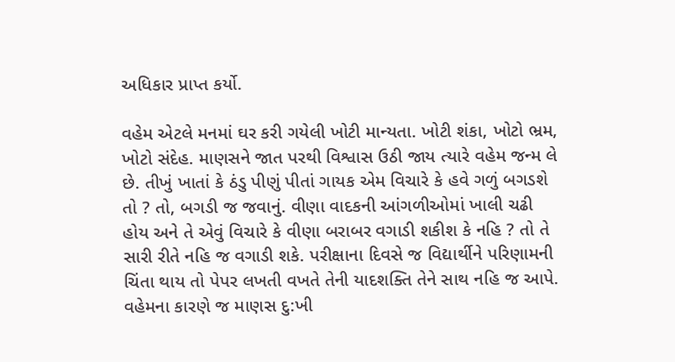અધિકાર પ્રાપ્ત કર્યો.

વહેમ એટલે મનમાં ઘર કરી ગયેલી ખોટી માન્યતા. ખોટી શંકા, ખોટો ભ્રમ, ખોટો સંદેહ. માણસને જાત પરથી વિશ્વાસ ઉઠી જાય ત્યારે વહેમ જન્મ લે છે. તીખું ખાતાં કે ઠંડુ પીણું પીતાં ગાયક એમ વિચારે કે હવે ગળું બગડશે તો ? તો, બગડી જ જવાનું. વીણા વાદકની આંગળીઓમાં ખાલી ચઢી હોય અને તે એવું વિચારે કે વીણા બરાબર વગાડી શકીશ કે નહિ ? તો તે સારી રીતે નહિ જ વગાડી શકે. પરીક્ષાના દિવસે જ વિદ્યાર્થીને પરિણામની ચિંતા થાય તો પેપર લખતી વખતે તેની યાદશક્તિ તેને સાથ નહિ જ આપે. વહેમના કારણે જ માણસ દુ:ખી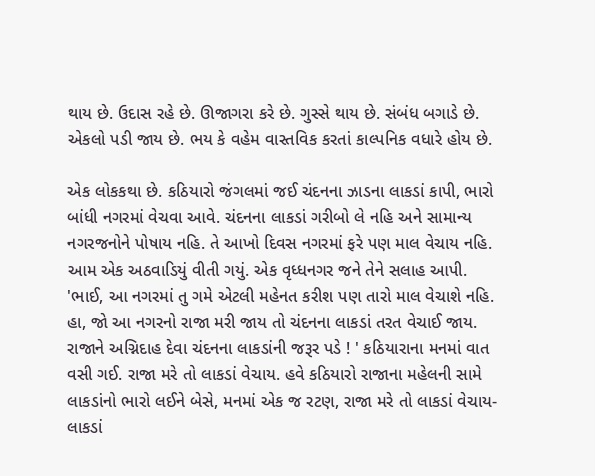થાય છે. ઉદાસ રહે છે. ઊજાગરા કરે છે. ગુસ્સે થાય છે. સંબંધ બગાડે છે. એકલો પડી જાય છે. ભય કે વહેમ વાસ્તવિક કરતાં કાલ્પનિક વધારે હોય છે.

એક લોકકથા છે. કઠિયારો જંગલમાં જઈ ચંદનના ઝાડના લાકડાં કાપી, ભારો બાંધી નગરમાં વેચવા આવે. ચંદનના લાકડાં ગરીબો લે નહિ અને સામાન્ય નગરજનોને પોષાય નહિ. તે આખો દિવસ નગરમાં ફરે પણ માલ વેચાય નહિ. આમ એક અઠવાડિયું વીતી ગયું. એક વૃધ્ધનગર જને તેને સલાહ આપી. 'ભાઈ, આ નગરમાં તુ ગમે એટલી મહેનત કરીશ પણ તારો માલ વેચાશે નહિ. હા, જો આ નગરનો રાજા મરી જાય તો ચંદનના લાકડાં તરત વેચાઈ જાય. રાજાને અગ્નિદાહ દેવા ચંદનના લાકડાંની જરૂર પડે ! ' કઠિયારાના મનમાં વાત વસી ગઈ. રાજા મરે તો લાકડાં વેચાય. હવે કઠિયારો રાજાના મહેલની સામે લાકડાંનો ભારો લઈને બેસે, મનમાં એક જ રટણ, રાજા મરે તો લાકડાં વેચાય-લાકડાં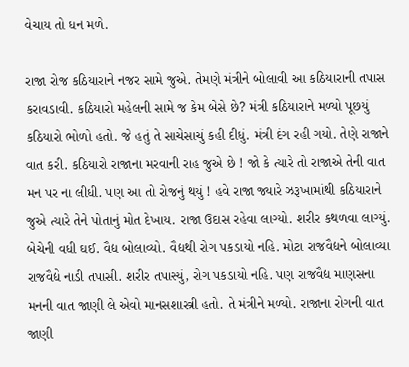વેચાય તો ધન મળે.

રાજા રોજ કઠિયારાને નજર સામે જુએ. તેમણે મંત્રીને બોલાવી આ કઠિયારાની તપાસ કરાવડાવી. કઠિયારો મહેલની સામે જ કેમ બેસે છે? મંત્રી કઠિયારાને મળ્યો પૂછયું કઠિયારો ભોળો હતો. જે હતું તે સાચેસાચું કહી દીધું. મંત્રી દંગ રહી ગયો. તેણે રાજાને વાત કરી. કઠિયારો રાજાના મરવાની રાહ જુએ છે ! જો કે ત્યારે તો રાજાએ તેની વાત મન પર ના લીધી. પણ આ તો રોજનું થયું ! હવે રાજા જ્યારે ઝરૂખામાંથી કઠિયારાને જુએ ત્યારે તેને પોતાનું મોત દેખાય. રાજા ઉદાસ રહેવા લાગ્યો. શરીર કથળવા લાગ્યું. બેચેની વધી ઘઈ. વૈદ્ય બોલાવ્યો. વૈદ્યથી રોગ પકડાયો નહિ. મોટા રાજવૈદ્યને બોલાવ્યા રાજવૈદ્યે નાડી તપાસી. શરીર તપાસ્યું, રોગ પકડાયો નહિ. પણ રાજવૈદ્ય માણસના મનની વાત જાણી લે એવો માનસશાસ્ત્રી હતો. તે મંત્રીને મળ્યો. રાજાના રોગની વાત જાણી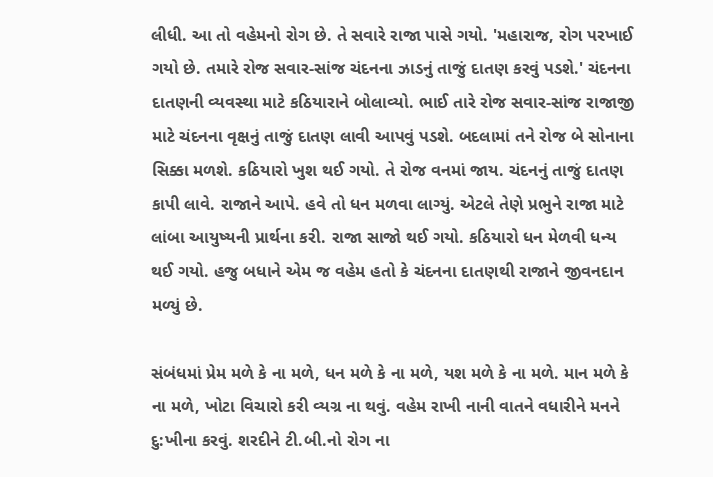લીધી. આ તો વહેમનો રોગ છે. તે સવારે રાજા પાસે ગયો. 'મહારાજ, રોગ પરખાઈ ગયો છે. તમારે રોજ સવાર-સાંજ ચંદનના ઝાડનું તાજું દાતણ કરવું પડશે.' ચંદનના દાતણની વ્યવસ્થા માટે કઠિયારાને બોલાવ્યો. ભાઈ તારે રોજ સવાર-સાંજ રાજાજી માટે ચંદનના વૃક્ષનું તાજું દાતણ લાવી આપવું પડશે. બદલામાં તને રોજ બે સોનાના સિક્કા મળશે. કઠિયારો ખુશ થઈ ગયો. તે રોજ વનમાં જાય. ચંદનનું તાજું દાતણ કાપી લાવે. રાજાને આપે. હવે તો ધન મળવા લાગ્યું. એટલે તેણે પ્રભુને રાજા માટે લાંબા આયુષ્યની પ્રાર્થના કરી. રાજા સાજો થઈ ગયો. કઠિયારો ધન મેળવી ધન્ય થઈ ગયો. હજુ બધાને એમ જ વહેમ હતો કે ચંદનના દાતણથી રાજાને જીવનદાન મળ્યું છે.

સંબંધમાં પ્રેમ મળે કે ના મળે, ધન મળે કે ના મળે, યશ મળે કે ના મળે. માન મળે કે ના મળે, ખોટા વિચારો કરી વ્યગ્ર ના થવું. વહેમ રાખી નાની વાતને વધારીને મનને દુ:ખીના કરવું. શરદીને ટી.બી.નો રોગ ના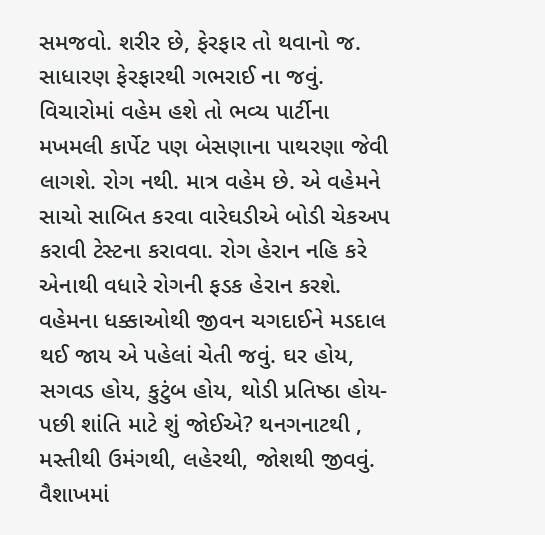સમજવો. શરીર છે, ફેરફાર તો થવાનો જ. સાધારણ ફેરફારથી ગભરાઈ ના જવું. વિચારોમાં વહેમ હશે તો ભવ્ય પાર્ટીના મખમલી કાર્પેટ પણ બેસણાના પાથરણા જેવી લાગશે. રોગ નથી. માત્ર વહેમ છે. એ વહેમને સાચો સાબિત કરવા વારેઘડીએ બોડી ચેકઅપ કરાવી ટેસ્ટના કરાવવા. રોગ હેરાન નહિ કરે એનાથી વધારે રોગની ફડક હેરાન કરશે. વહેમના ધક્કાઓથી જીવન ચગદાઈને મડદાલ થઈ જાય એ પહેલાં ચેતી જવું. ઘર હોય, સગવડ હોય, કુટુંબ હોય, થોડી પ્રતિષ્ઠા હોય- પછી શાંતિ માટે શું જોઈએ? થનગનાટથી , મસ્તીથી ઉમંગથી, લહેરથી, જોશથી જીવવું. વૈશાખમાં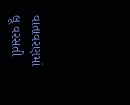વાતાવરણમાં લૂ વરસતી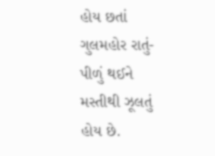હોય છતાં ગુલમહોર રાતું-પીળું થઈને મસ્તીથી ઝૂલતું હોય છે.